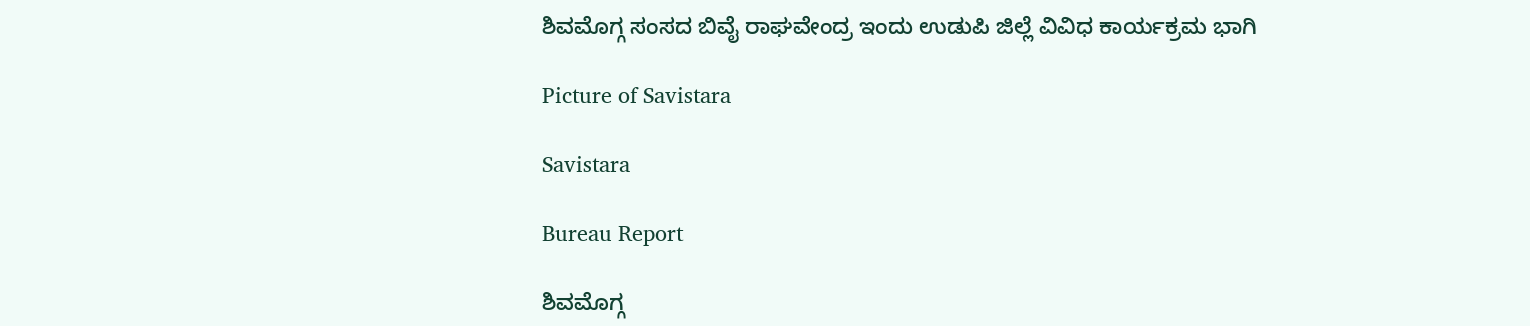ಶಿವಮೊಗ್ಗ ಸಂಸದ ಬಿವೈ ರಾಘವೇಂದ್ರ ಇಂದು ಉಡುಪಿ ಜಿಲ್ಲೆ ವಿವಿಧ ಕಾರ್ಯಕ್ರಮ ಭಾಗಿ

Picture of Savistara

Savistara

Bureau Report

ಶಿವಮೊಗ್ಗ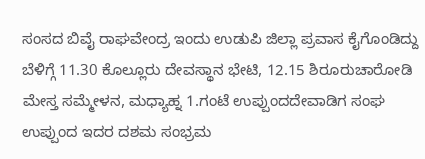ಸಂಸದ ಬಿವೈ ರಾಘವೇಂದ್ರ ಇಂದು ಉಡುಪಿ ಜಿಲ್ಲಾ ಪ್ರವಾಸ ಕೈಗೊಂಡಿದ್ದು ಬೆಳಿಗ್ಗೆ 11.30 ಕೊಲ್ಲೂರು ದೇವಸ್ಥಾನ ಭೇಟಿ, 12.15 ಶಿರೂರುಚಾರೋಡಿ ಮೇಸ್ತ ಸಮ್ಮೇಳನ, ಮಧ್ಯಾಹ್ನ 1.ಗಂಟೆ ಉಪ್ಪುಂದದೇವಾಡಿಗ ಸಂಘ ಉಪ್ಪುಂದ ಇದರ ದಶಮ ಸಂಭ್ರಮ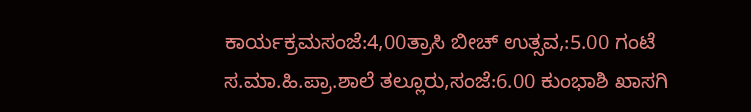ಕಾರ್ಯಕ್ರಮಸಂಜೆ:4,00ತ್ರಾಸಿ ಬೀಚ್ ಉತ್ಸವ,:5.00 ಗಂಟೆ ಸ.ಮಾ.ಹಿ.ಪ್ರಾ.ಶಾಲೆ ತಲ್ಲೂರು,ಸಂಜೆ:6.00 ಕುಂಭಾಶಿ ಖಾಸಗಿ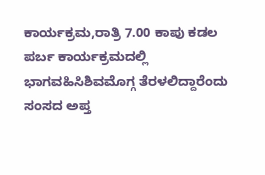ಕಾರ್ಯಕ್ರಮ,ರಾತ್ರಿ 7.00 ಕಾಪು ಕಡಲ ಪರ್ಬ ಕಾರ್ಯಕ್ರಮದಲ್ಲಿ ಭಾಗವಹಿಸಿಶಿವಮೊಗ್ಗ ತೆರಳಲಿದ್ದಾರೆಂದು ಸಂಸದ ಅಪ್ತ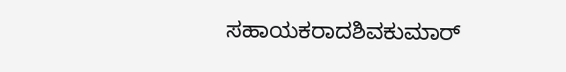ಸಹಾಯಕರಾದಶಿವಕುಮಾರ್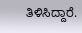ತಿಳಿಸಿದ್ದಾರೆ.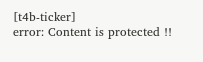[t4b-ticker]
error: Content is protected !!